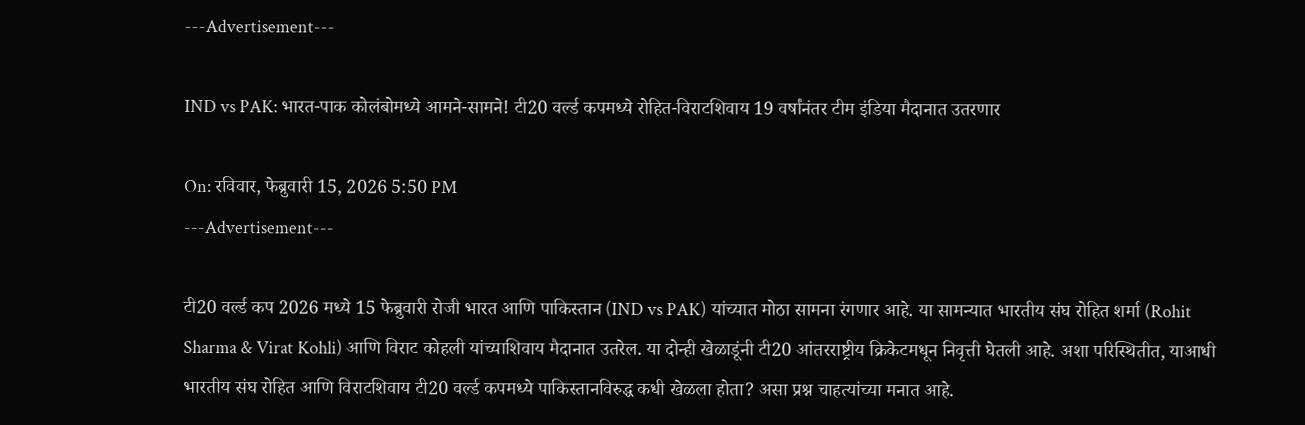---Advertisement---

IND vs PAK: भारत-पाक कोलंबोमध्ये आमने-सामने! टी20 वर्ल्ड कपमध्ये रोहित-विराटशिवाय 19 वर्षांनंतर टीम इंडिया मैदानात उतरणार

On: रविवार, फेब्रुवारी 15, 2026 5:50 PM
---Advertisement---

टी20 वर्ल्ड कप 2026 मध्ये 15 फेब्रुवारी रोजी भारत आणि पाकिस्तान (IND vs PAK) यांच्यात मोठा सामना रंगणार आहे. या सामन्यात भारतीय संघ रोहित शर्मा (Rohit Sharma & Virat Kohli) आणि विराट कोहली यांच्याशिवाय मैदानात उतरेल. या दोन्ही खेळाडूंनी टी20 आंतरराष्ट्रीय क्रिकेटमधून निवृत्ती घेतली आहे. अशा परिस्थितीत, याआधी भारतीय संघ रोहित आणि विराटशिवाय टी20 वर्ल्ड कपमध्ये पाकिस्तानविरुद्ध कधी खेळला होता? असा प्रश्न चाहत्यांच्या मनात आहे.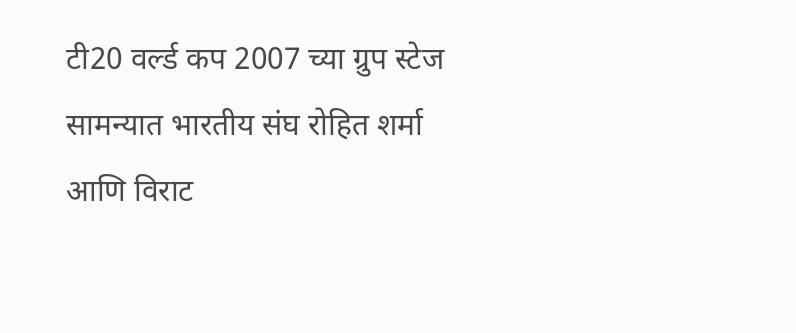टी20 वर्ल्ड कप 2007 च्या ग्रुप स्टेज सामन्यात भारतीय संघ रोहित शर्मा आणि विराट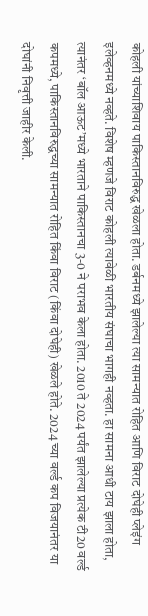कोहली यांच्याशिवाय पाकिस्तानविरुद्ध खेळला होता. डर्बनमध्ये झालेल्या त्या सामन्यात रोहित आणि विराट दोघेही प्लेइंग इलेव्हनमध्ये नव्हते. विशेष म्हणजे विराट कोहली त्यावेळी भारतीय संघाचा भागही नव्हता. हा सामना आधी टाय झाला होता, त्यानंतर ‘बॉल आऊट’मध्ये भारताने पाकिस्तानचा 3-0 ने पराभव केला होता. 2010 ते 2024 पर्यंत झालेल्या प्रत्येक टी20 वर्ल्ड कपमध्ये, पाकिस्तानविरुद्धच्या सामन्यात रोहित किंवा विराट (किंवा दोघेही) खेळले होते. 2024 च्या वर्ल्ड कप विजयानंतर या दोघांनी निवृत्ती जाहीर केली.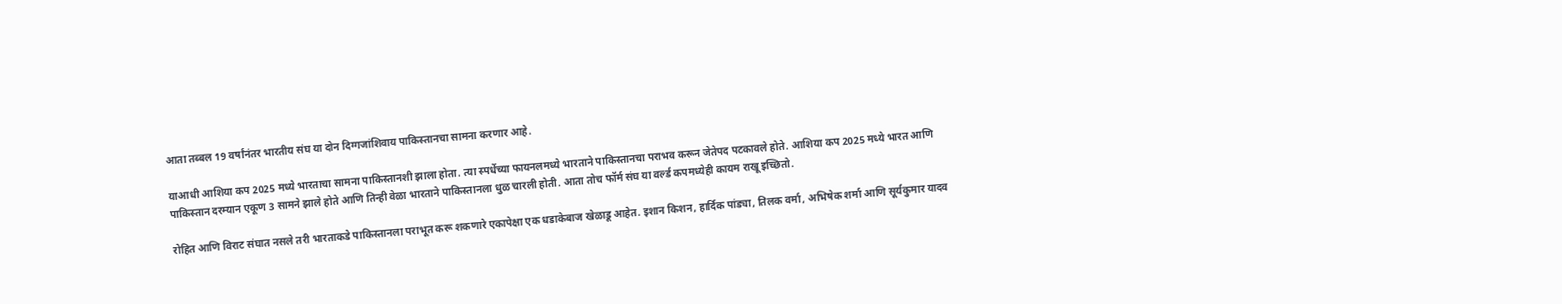आता तब्बल 19 वर्षांनंतर भारतीय संघ या दोन दिग्गजांशिवाय पाकिस्तानचा सामना करणार आहे.

याआधी आशिया कप 2025 मध्ये भारताचा सामना पाकिस्तानशी झाला होता. त्या स्पर्धेच्या फायनलमध्ये भारताने पाकिस्तानचा पराभव करून जेतेपद पटकावले होते. आशिया कप 2025 मध्ये भारत आणि पाकिस्तान दरम्यान एकूण 3 सामने झाले होते आणि तिन्ही वेळा भारताने पाकिस्तानला धुळ चारली होती. आता तोच फॉर्म संघ या वर्ल्ड कपमध्येही कायम राखू इच्छितो.

रोहित आणि विराट संघात नसले तरी भारताकडे पाकिस्तानला पराभूत करू शकणारे एकापेक्षा एक धडाकेबाज खेळाडू आहेत. इशान किशन, हार्दिक पांड्या, तिलक वर्मा, अभिषेक शर्मा आणि सूर्यकुमार यादव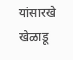यांसारखे खेळाडू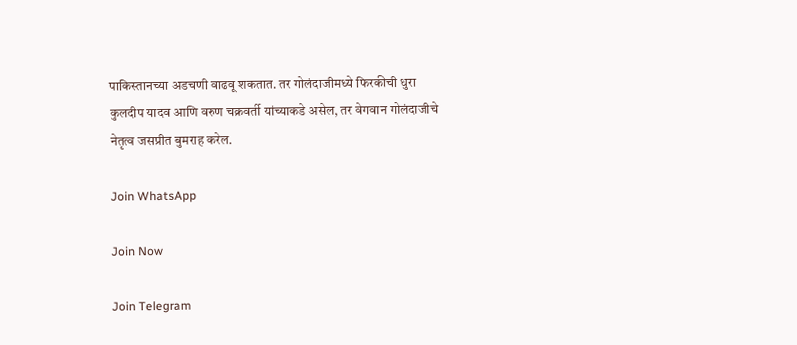पाकिस्तानच्या अडचणी वाढवू शकतात. तर गोलंदाजीमध्ये फिरकीची धुरा कुलदीप यादव आणि वरुण चक्रवर्ती यांच्याकडे असेल, तर वेगवान गोलंदाजीचे नेतृत्व जसप्रीत बुमराह करेल.

Join WhatsApp

Join Now

Join Telegram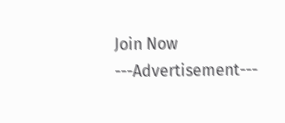Join Now
---Advertisement---